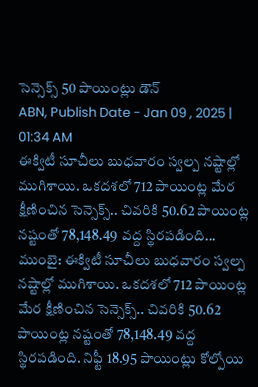సెన్సెక్స్ 50 పాయింట్లు డౌన్
ABN, Publish Date - Jan 09 , 2025 | 01:34 AM
ఈక్విటీ సూచీలు బుధవారం స్వల్ప నష్టాల్లో ముగిశాయి. ఒకదశలో 712 పాయింట్ల మేర క్షీణించిన సెన్సెక్స్.. చివరికి 50.62 పాయింట్ల నష్టంతో 78,148.49 వద్ద స్థిరపడింది...
ముంబై: ఈక్విటీ సూచీలు బుధవారం స్వల్ప నష్టాల్లో ముగిశాయి. ఒకదశలో 712 పాయింట్ల మేర క్షీణించిన సెన్సెక్స్.. చివరికి 50.62 పాయింట్ల నష్టంతో 78,148.49 వద్ద స్థిరపడింది. నిఫ్టీ 18.95 పాయింట్లు కోల్పోయి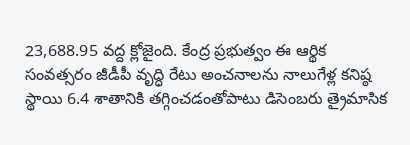23,688.95 వద్ద క్లోజైంది. కేంద్ర ప్రభుత్వం ఈ ఆర్థిక సంవత్సరం జీడీపీ వృద్ధి రేటు అంచనాలను నాలుగేళ్ల కనిష్ఠ స్థాయి 6.4 శాతానికి తగ్గించడంతోపాటు డిసెంబరు త్రైమాసిక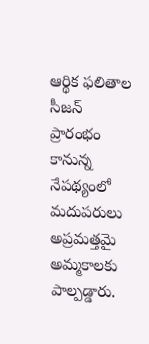ఆర్థిక ఫలితాల సీజన్ ప్రారంభం కానున్న నేపథ్యంలో మదుపరులు అప్రమత్తమై అమ్మకాలకు పాల్పడ్డారు.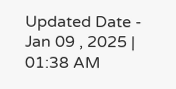Updated Date - Jan 09 , 2025 | 01:38 AM